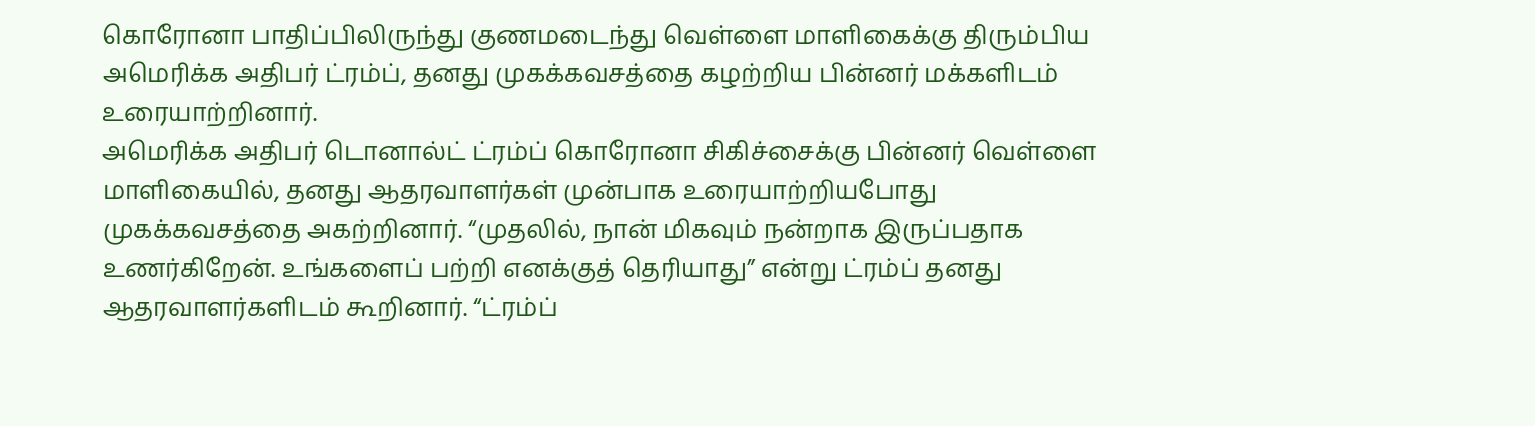கொரோனா பாதிப்பிலிருந்து குணமடைந்து வெள்ளை மாளிகைக்கு திரும்பிய அமெரிக்க அதிபர் ட்ரம்ப், தனது முகக்கவசத்தை கழற்றிய பின்னர் மக்களிடம் உரையாற்றினார்.
அமெரிக்க அதிபர் டொனால்ட் ட்ரம்ப் கொரோனா சிகிச்சைக்கு பின்னர் வெள்ளை மாளிகையில், தனது ஆதரவாளர்கள் முன்பாக உரையாற்றியபோது முகக்கவசத்தை அகற்றினார். “முதலில், நான் மிகவும் நன்றாக இருப்பதாக உணர்கிறேன். உங்களைப் பற்றி எனக்குத் தெரியாது” என்று ட்ரம்ப் தனது ஆதரவாளர்களிடம் கூறினார். “ட்ரம்ப்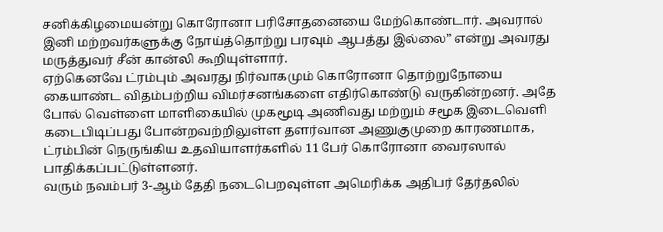சனிக்கிழமையன்று கொரோனா பரிசோதனையை மேற்கொண்டார். அவரால் இனி மற்றவர்களுக்கு நோய்த்தொற்று பரவும் ஆபத்து இல்லை” என்று அவரது மருத்துவர் சீன் கான்லி கூறியுள்ளார்.
ஏற்கெனவே ட்ரம்பும் அவரது நிர்வாகமும் கொரோனா தொற்றுநோயை கையாண்ட விதம்பற்றிய விமர்சனங்களை எதிர்கொண்டு வருகின்றனர். அதே போல் வெள்ளை மாளிகையில் முகமூடி அணிவது மற்றும் சமூக இடைவெளி கடைபிடிப்பது போன்றவற்றிலுள்ள தளர்வான அணுகுமுறை காரணமாக, ட்ரம்பின் நெருங்கிய உதவியாளர்களில் 11 பேர் கொரோனா வைரஸால் பாதிக்கப்பட்டுள்ளனர்.
வரும் நவம்பர் 3-ஆம் தேதி நடைபெறவுள்ள அமெரிக்க அதிபர் தேர்தலில்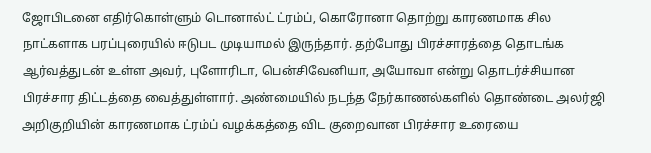ஜோபிடனை எதிர்கொள்ளும் டொனால்ட் ட்ரம்ப், கொரோனா தொற்று காரணமாக சில நாட்களாக பரப்புரையில் ஈடுபட முடியாமல் இருந்தார். தற்போது பிரச்சாரத்தை தொடங்க ஆர்வத்துடன் உள்ள அவர், புளோரிடா, பென்சிவேனியா, அயோவா என்று தொடர்ச்சியான பிரச்சார திட்டத்தை வைத்துள்ளார். அண்மையில் நடந்த நேர்காணல்களில் தொண்டை அலர்ஜி அறிகுறியின் காரணமாக ட்ரம்ப் வழக்கத்தை விட குறைவான பிரச்சார உரையை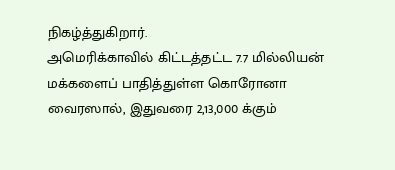நிகழ்த்துகிறார்.
அமெரிக்காவில் கிட்டத்தட்ட 7.7 மில்லியன் மக்களைப் பாதித்துள்ள கொரோனா வைரஸால், இதுவரை 2,13,000 க்கும்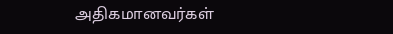அதிகமானவர்கள்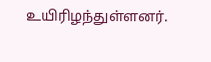உயிரிழந்துள்ளனர்.